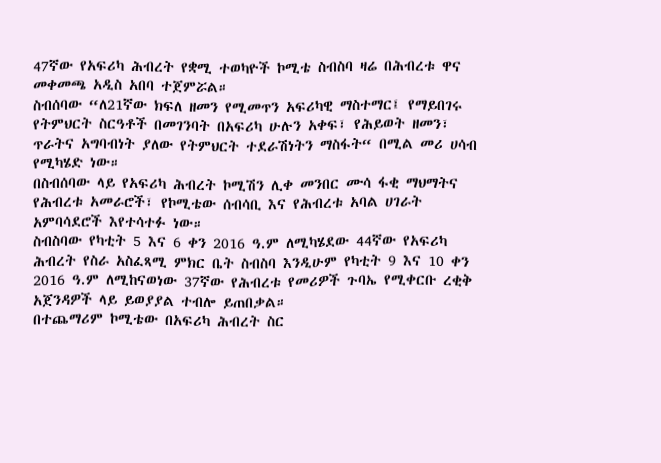47ኛው የአፍሪካ ሕብረት የቋሚ ተወካዮች ኮሚቴ ስብስባ ዛሬ በሕብረቱ ዋና መቀመጫ አዲስ አበባ ተጀምሯል።
ስብሰባው “ለ21ኛው ክፍለ ዘመን የሚመጥን አፍሪካዊ ማስተማር፤ የማይበገሩ የትምህርት ስርዓቶች በመገንባት በአፍሪካ ሁሉን አቀፍ፣ የሕይወት ዘመን፣ ጥራትና አግባብነት ያለው የትምህርት ተደራሽነትን ማስፋት“ በሚል መሪ ሀሳብ የሚካሄድ ነው።
በስብሰባው ላይ የአፍሪካ ሕብረት ኮሚሽን ሊቀ መንበር ሙሳ ፋቂ ማህማትና የሕብረቱ አመራሮች፣ የኮሚቴው ሰብሳቢ እና የሕብረቱ አባል ሀገራት አምባሳደሮች እየተሳተፉ ነው።
ስብስባው የካቲት 5 እና 6 ቀን 2016 ዓ.ም ለሚካሄደው 44ኛው የአፍሪካ ሕብረት የስራ አስፈጻሚ ምክር ቤት ስብስባ እንዲሁም የካቲት 9 እና 10 ቀን 2016 ዓ.ም ለሚከናወነው 37ኛው የሕብረቱ የመሪዎች ጉባኤ የሚቀርቡ ረቂቅ አጀንዳዎች ላይ ይወያያል ተብሎ ይጠበቃል።
በተጨማሪም ኮሚቴው በአፍሪካ ሕብረት ስር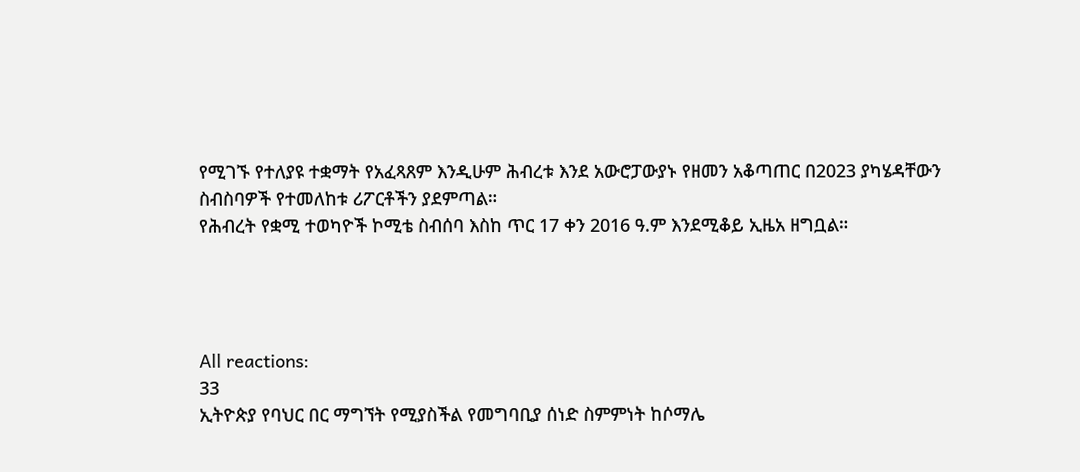የሚገኙ የተለያዩ ተቋማት የአፈጻጸም እንዲሁም ሕብረቱ እንደ አውሮፓውያኑ የዘመን አቆጣጠር በ2023 ያካሄዳቸውን ስብስባዎች የተመለከቱ ሪፖርቶችን ያደምጣል።
የሕብረት የቋሚ ተወካዮች ኮሚቴ ስብሰባ እስከ ጥር 17 ቀን 2016 ዓ.ም እንደሚቆይ ኢዜአ ዘግቧል።




All reactions:
33
ኢትዮጵያ የባህር በር ማግኘት የሚያስችል የመግባቢያ ሰነድ ስምምነት ከሶማሌ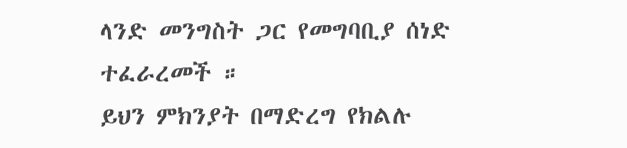ላንድ መንግስት ጋር የመግባቢያ ሰነድ ተፈራረመች ።
ይህን ምክንያት በማድረግ የክልሉ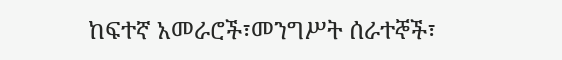ከፍተኛ አመራሮች፣መንግሥት ሰራተኞች፣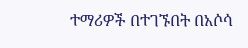ተማሪዎች በተገኙበት በአሶሳ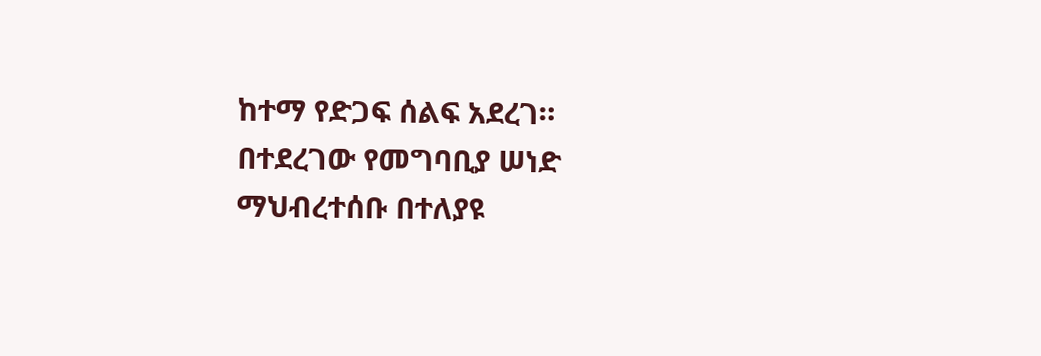ከተማ የድጋፍ ሰልፍ አደረገ። በተደረገው የመግባቢያ ሠነድ ማህብረተሰቡ በተለያዩ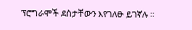ፕሮግራሞች ደስታቸውን እየገለፁ ይገኛሉ ።